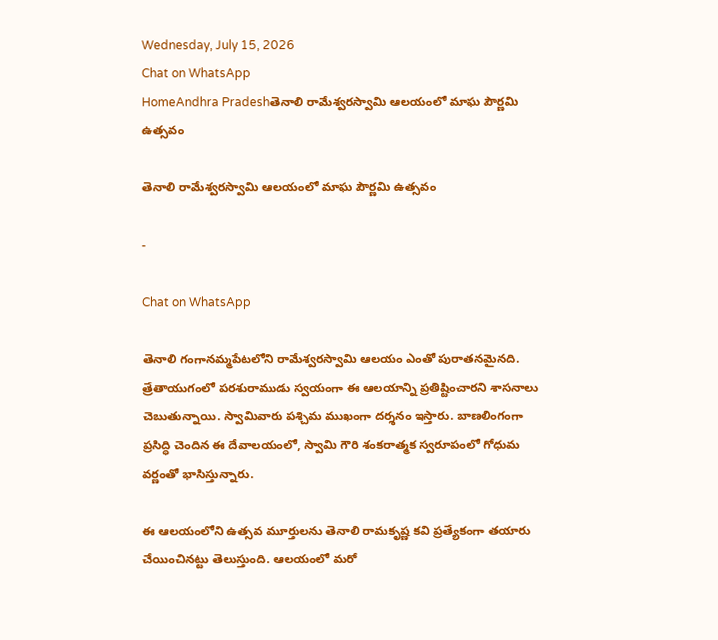Wednesday, July 15, 2026
Chat on WhatsApp
HomeAndhra Pradeshతెనాలి రామేశ్వరస్వామి ఆలయంలో మాఘ పౌర్ణమి ఉత్సవం

తెనాలి రామేశ్వరస్వామి ఆలయంలో మాఘ పౌర్ణమి ఉత్సవం

-

Chat on WhatsApp

తెనాలి గంగానమ్మపేటలోని రామేశ్వరస్వామి ఆలయం ఎంతో పురాతనమైనది. త్రేతాయుగంలో పరశురాముడు స్వయంగా ఈ ఆలయాన్ని ప్రతిష్టించారని శాసనాలు చెబుతున్నాయి. స్వామివారు పశ్చిమ ముఖంగా దర్శనం ఇస్తారు. బాణలింగంగా ప్రసిద్ధి చెందిన ఈ దేవాలయంలో, స్వామి గౌరి శంకరాత్మక స్వరూపంలో గోధుమ వర్ణంతో భాసిస్తున్నారు.

ఈ ఆలయంలోని ఉత్సవ మూర్తులను తెనాలి రామకృష్ణ కవి ప్రత్యేకంగా తయారు చేయించినట్టు తెలుస్తుంది. ఆలయంలో మరో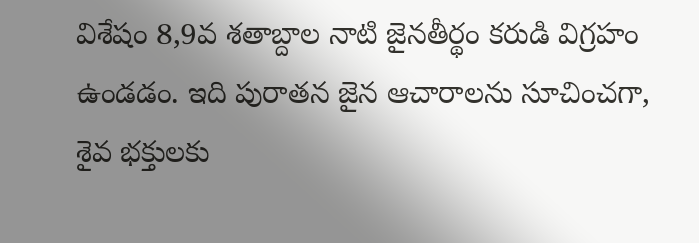విశేషం 8,9వ శతాబ్దాల నాటి జైనతీర్థం కరుడి విగ్రహం ఉండడం. ఇది పురాతన జైన ఆచారాలను సూచించగా, శైవ భక్తులకు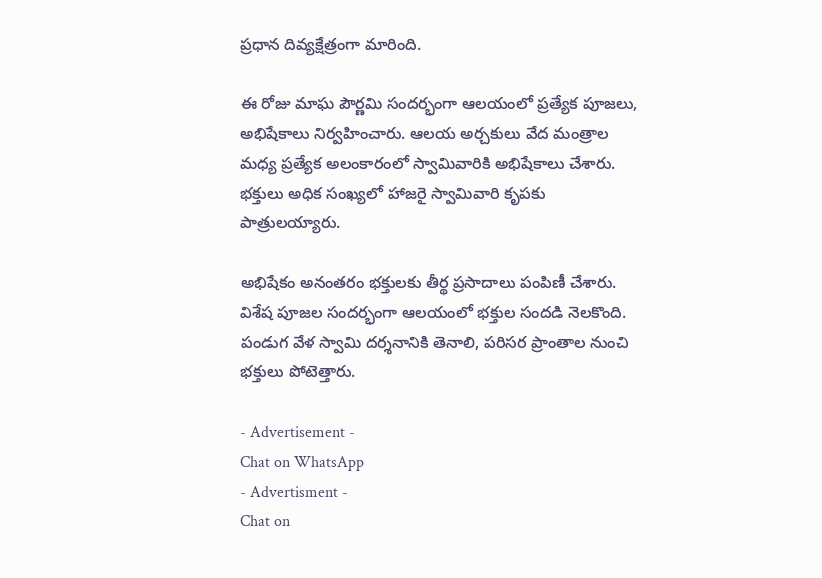ప్రధాన దివ్యక్షేత్రంగా మారింది.

ఈ రోజు మాఘ పౌర్ణమి సందర్భంగా ఆలయంలో ప్రత్యేక పూజలు, అభిషేకాలు నిర్వహించారు. ఆలయ అర్చకులు వేద మంత్రాల మధ్య ప్రత్యేక అలంకారంలో స్వామివారికి అభిషేకాలు చేశారు. భక్తులు అధిక సంఖ్యలో హాజరై స్వామివారి కృపకు పాత్రులయ్యారు.

అభిషేకం అనంతరం భక్తులకు తీర్థ ప్రసాదాలు పంపిణీ చేశారు. విశేష పూజల సందర్భంగా ఆలయంలో భక్తుల సందడి నెలకొంది. పండుగ వేళ స్వామి దర్శనానికి తెనాలి, పరిసర ప్రాంతాల నుంచి భక్తులు పోటెత్తారు.

- Advertisement -
Chat on WhatsApp
- Advertisment -
Chat on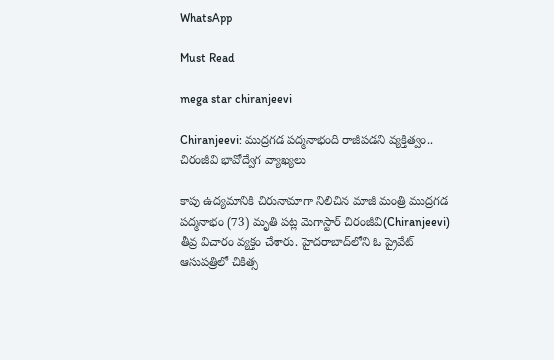WhatsApp

Must Read

mega star chiranjeevi

Chiranjeevi: ముద్రగడ పద్మనాభంది రాజీపడని వ్యక్తిత్వం.. చిరంజీవి భావోద్వేగ వ్యాఖ్యలు

కాపు ఉద్యమానికి చిరునామాగా నిలిచిన మాజీ మంత్రి ముద్రగడ పద్మనాభం (73) మృతి పట్ల మెగాస్టార్ చిరంజీవి(Chiranjeevi) తీవ్ర విచారం వ్యక్తం చేశారు. హైదరాబాద్‌లోని ఓ ప్రైవేట్ ఆసుపత్రిలో చికిత్స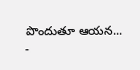పొందుతూ ఆయన...
-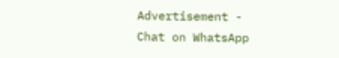Advertisement -
Chat on WhatsApp